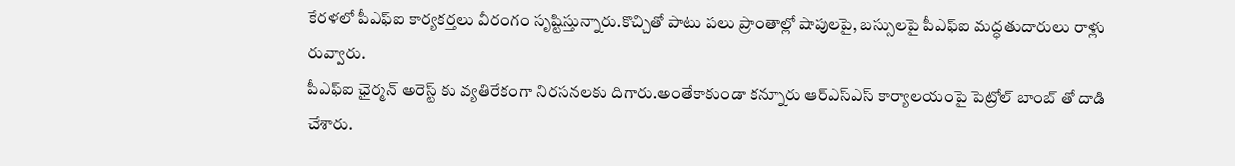కేరళలో పీఎఫ్ఐ కార్యకర్తలు వీరంగం సృష్టిస్తున్నారు.కొచ్చితో పాటు పలు ప్రాంతాల్లో షాపులపై, బస్సులపై పీఎఫ్ఐ మద్ధతుదారులు రాళ్లు రువ్వారు.
పీఎఫ్ఐ ఛైర్మన్ అరెస్ట్ కు వ్యతిరేకంగా నిరసనలకు దిగారు.అంతేకాకుండా కన్నూరు ఆర్ఎస్ఎస్ కార్యాలయంపై పెట్రోల్ బాంబ్ తో దాడి చేశారు.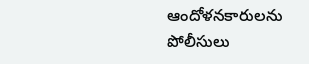ఆందోళనకారులను పోలీసులు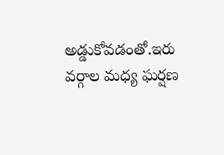అడ్డుకోవడంతో.ఇరు వర్గాల మధ్య ఘర్షణ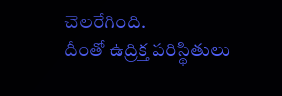చెలరేగింది.
దీంతో ఉద్రిక్త పరిస్థితులు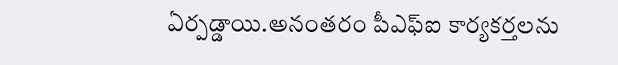ఏర్పడ్డాయి.అనంతరం పీఎఫ్ఐ కార్యకర్తలను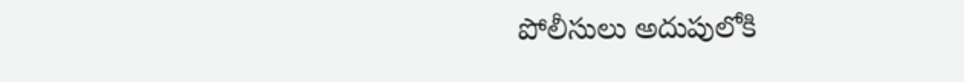పోలీసులు అదుపులోకి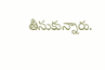తీసుకున్నారు.